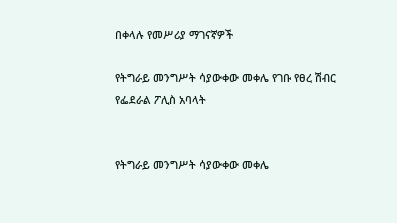በቀላሉ የመሥሪያ ማገናኛዎች

የትግራይ መንግሥት ሳያውቀው መቀሌ የገቡ የፀረ ሽብር የፌደራል ፖሊስ አባላት


የትግራይ መንግሥት ሳያውቀው መቀሌ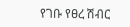የገቡ የፀረ ሽብር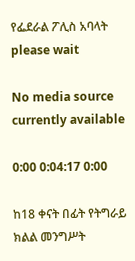የፌደራል ፖሊስ አባላት
please wait

No media source currently available

0:00 0:04:17 0:00

ከ18 ቀናት በፊት የትግራይ ክልል መንግሥት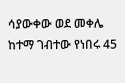ሳያውቀው ወደ መቀሌ ከተማ ገብተው የነበሩ 45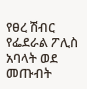የፀረ ሽብር የፌደራል ፖሊስ አባላት ወደ መጡብት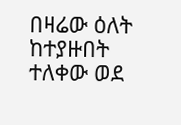በዛሬው ዕለት ከተያዙበት ተለቀው ወደ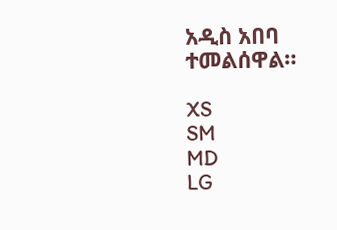አዲስ አበባ ተመልሰዋል።

XS
SM
MD
LG